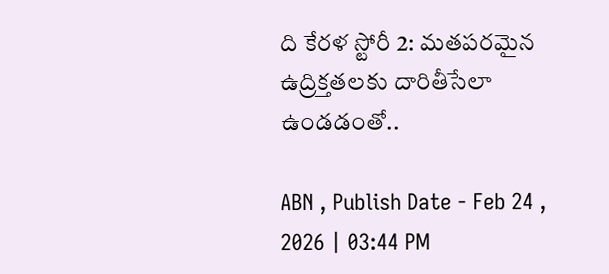ది కేరళ స్టోరీ 2: మతపరమైన ఉద్రిక్తతలకు దారితీసేలా ఉండడంతో..

ABN , Publish Date - Feb 24 , 2026 | 03:44 PM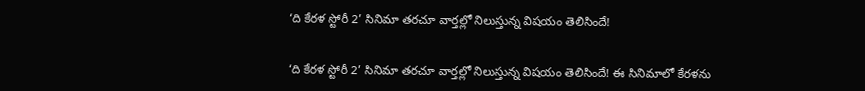‘ది కేరళ స్టోరీ 2’ సినిమా తరచూ వార్తల్లో నిలుస్తున్న విషయం తెలిసిందే!


‘ది కేరళ స్టోరీ 2’ సినిమా తరచూ వార్తల్లో నిలుస్తున్న విషయం తెలిసిందే! ఈ సినిమాలో కేరళను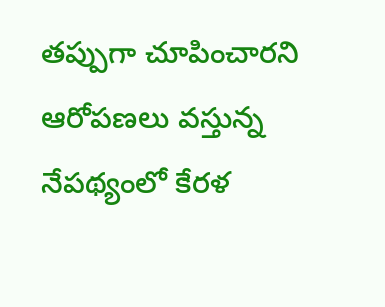తప్పుగా చూపించారని ఆరోపణలు వస్తున్న నేపథ్యంలో కేరళ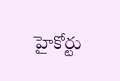హైకోర్టు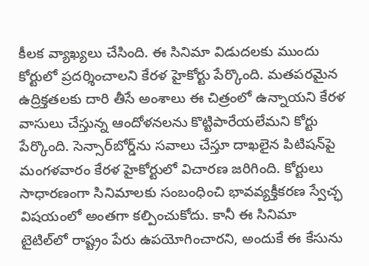కీలక వ్యాఖ్యలు చేసింది. ఈ సినిమా విడుదలకు ముందు కోర్టులో ప్రదర్శించాలని కేరళ హైకోర్టు పేర్కొంది. మతపరమైన ఉద్రిక్తతలకు దారి తీసే అంశాలు ఈ చిత్రంలో ఉన్నాయని కేరళ వాసులు చేస్తున్న ఆందోళనలను కొట్టిపారేయలేమని కోర్టు పేర్కొంది. సెన్సార్‌బోర్డ్‌ను సవాలు చేస్తూ దాఖలైన పిటిషన్‌పై మంగళవారం కేరళ హైకోర్టులో విచారణ జరిగింది. కోర్టులు సాధారణంగా సినిమాలకు సంబంధించి భావవ్యక్తీకరణ స్వేచ్ఛ విషయంలో అంతగా కల్పించుకోదు. కానీ ఈ సినిమా టైటిల్‌లో రాష్ట్రం పేరు ఉపయోగించారని, అందుకే ఈ కేసును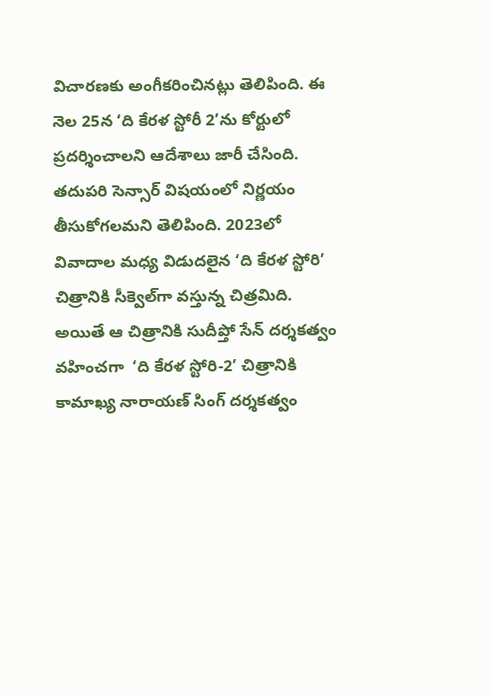విచారణకు అంగీకరించినట్లు తెలిపింది. ఈ నెల 25న ‘ది కేరళ స్టోరీ 2’ను కోర్టులో ప్రదర్శించాలని ఆదేశాలు జారీ చేసింది. తదుపరి సెన్సార్‌ విషయంలో నిర్ణయం తీసుకోగలమని తెలిపింది. 2023లో వివాదాల మధ్య విడుదలైన ‘ది కేరళ స్టోరి’ చిత్రానికి సీక్వెల్‌గా వస్తున్న చిత్రమిది. అయితే ఆ చిత్రానికి సుదీప్తో సేన్‌ దర్శకత్వం వహించగా  ‘ది కేరళ స్టోరి-2’ చిత్రానికి కామాఖ్య నారాయణ్‌ సింగ్‌ దర్శకత్వం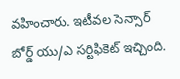వహించారు. ఇటీవల సెన్సార్‌ బోర్డ్‌ యు/ఎ సర్టిఫికెట్‌ ఇచ్చింది.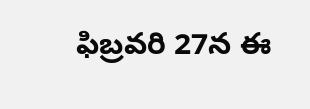ఫిబ్రవరి 27న ఈ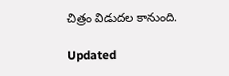చిత్రం విడుదల కానుంది.

Updated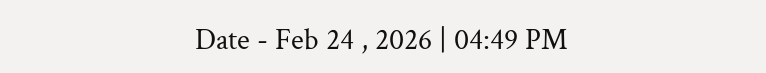Date - Feb 24 , 2026 | 04:49 PM